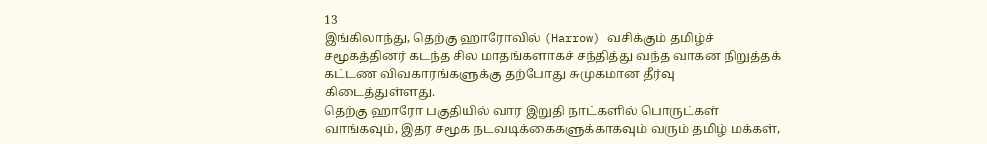13
இங்கிலாந்து, தெற்கு ஹாரோவில் (Harrow) வசிக்கும் தமிழ்ச் சமூகத்தினர் கடந்த சில மாதங்களாகச் சந்தித்து வந்த வாகன நிறுத்தக் கட்டண விவகாரங்களுக்கு தற்போது சுமுகமான தீர்வு கிடைத்துள்ளது.
தெற்கு ஹாரோ பகுதியில் வார இறுதி நாட்களில் பொருட்கள் வாங்கவும், இதர சமூக நடவடிக்கைகளுக்காகவும் வரும் தமிழ் மக்கள்,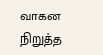வாகன நிறுத்த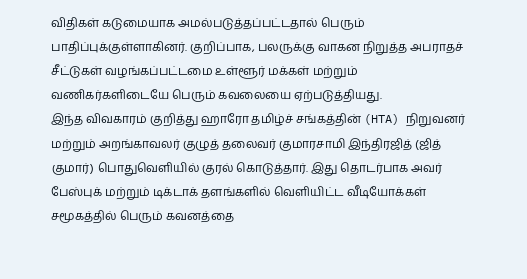விதிகள் கடுமையாக அமல்படுத்தப்பட்டதால் பெரும் பாதிப்புக்குள்ளாகினர். குறிப்பாக, பலருக்கு வாகன நிறுத்த அபராதச் சீட்டுகள் வழங்கப்பட்டமை உள்ளூர் மக்கள் மற்றும் வணிகர்களிடையே பெரும் கவலையை ஏற்படுத்தியது.
இந்த விவகாரம் குறித்து ஹாரோ தமிழ்ச் சங்கத்தின் (HTA) நிறுவனர் மற்றும் அறங்காவலர் குழுத் தலைவர் குமாரசாமி இந்திரஜித் (ஜித் குமார்) பொதுவெளியில் குரல் கொடுத்தார். இது தொடர்பாக அவர் பேஸ்புக் மற்றும் டிக்டாக் தளங்களில் வெளியிட்ட வீடியோக்கள் சமூகத்தில் பெரும் கவனத்தை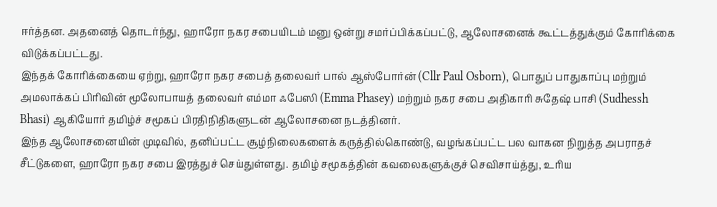ஈர்த்தன. அதனைத் தொடர்ந்து, ஹாரோ நகர சபையிடம் மனு ஒன்று சமர்ப்பிக்கப்பட்டு, ஆலோசனைக் கூட்டத்துக்கும் கோரிக்கை விடுக்கப்பட்டது.
இந்தக் கோரிக்கையை ஏற்று, ஹாரோ நகர சபைத் தலைவர் பால் ஆஸ்போர்ன் (Cllr Paul Osborn), பொதுப் பாதுகாப்பு மற்றும் அமலாக்கப் பிரிவின் மூலோபாயத் தலைவர் எம்மா ஃபேஸி (Emma Phasey) மற்றும் நகர சபை அதிகாரி சுதேஷ் பாசி (Sudhessh Bhasi) ஆகியோர் தமிழ்ச் சமூகப் பிரதிநிதிகளுடன் ஆலோசனை நடத்தினர்.
இந்த ஆலோசனையின் முடிவில், தனிப்பட்ட சூழ்நிலைகளைக் கருத்தில்கொண்டு, வழங்கப்பட்ட பல வாகன நிறுத்த அபராதச் சீட்டுகளை, ஹாரோ நகர சபை இரத்துச் செய்துள்ளது. தமிழ் சமூகத்தின் கவலைகளுக்குச் செவிசாய்த்து, உரிய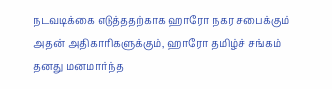நடவடிக்கை எடுத்ததற்காக ஹாரோ நகர சபைக்கும் அதன் அதிகாரிகளுக்கும், ஹாரோ தமிழ்ச் சங்கம் தனது மனமார்ந்த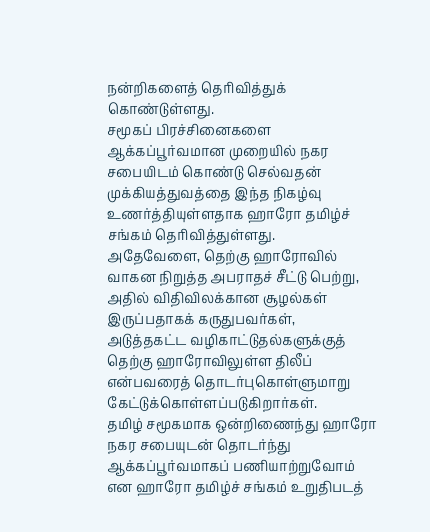நன்றிகளைத் தெரிவித்துக் கொண்டுள்ளது.
சமூகப் பிரச்சினைகளை ஆக்கப்பூர்வமான முறையில் நகர சபையிடம் கொண்டு செல்வதன் முக்கியத்துவத்தை இந்த நிகழ்வு உணர்த்தியுள்ளதாக ஹாரோ தமிழ்ச் சங்கம் தெரிவித்துள்ளது.
அதேவேளை, தெற்கு ஹாரோவில் வாகன நிறுத்த அபராதச் சீட்டு பெற்று, அதில் விதிவிலக்கான சூழல்கள் இருப்பதாகக் கருதுபவர்கள், அடுத்தகட்ட வழிகாட்டுதல்களுக்குத் தெற்கு ஹாரோவிலுள்ள திலீப் என்பவரைத் தொடர்புகொள்ளுமாறு கேட்டுக்கொள்ளப்படுகிறார்கள்.
தமிழ் சமூகமாக ஒன்றிணைந்து ஹாரோ நகர சபையுடன் தொடர்ந்து ஆக்கப்பூர்வமாகப் பணியாற்றுவோம் என ஹாரோ தமிழ்ச் சங்கம் உறுதிபடத்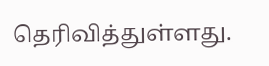தெரிவித்துள்ளது.